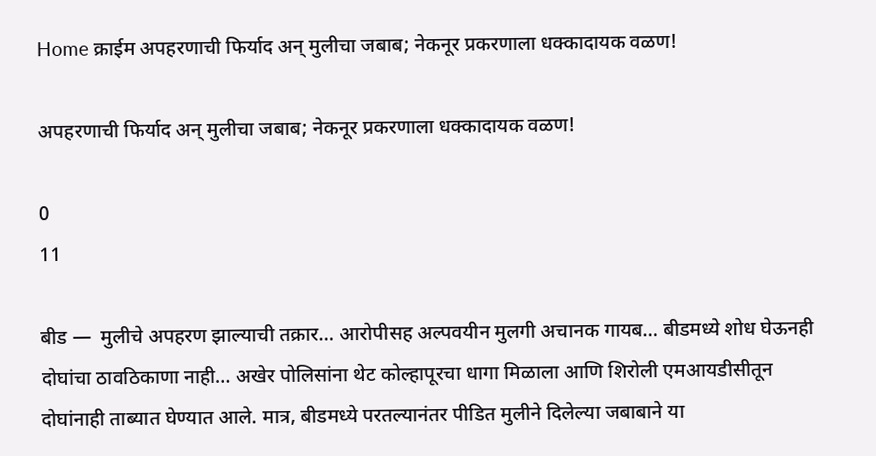Home क्राईम अपहरणाची फिर्याद अन् मुलीचा जबाब; नेकनूर प्रकरणाला धक्कादायक वळण!

अपहरणाची फिर्याद अन् मुलीचा जबाब; नेकनूर प्रकरणाला धक्कादायक वळण!

0
11

बीड —  मुलीचे अपहरण झाल्याची तक्रार… आरोपीसह अल्पवयीन मुलगी अचानक गायब… बीडमध्ये शोध घेऊनही दोघांचा ठावठिकाणा नाही… अखेर पोलिसांना थेट कोल्हापूरचा धागा मिळाला आणि शिरोली एमआयडीसीतून दोघांनाही ताब्यात घेण्यात आले. मात्र, बीडमध्ये परतल्यानंतर पीडित मुलीने दिलेल्या जबाबाने या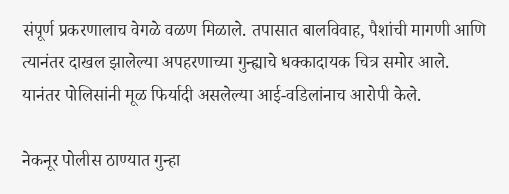संपूर्ण प्रकरणालाच वेगळे वळण मिळाले. तपासात बालविवाह, पैशांची मागणी आणि त्यानंतर दाखल झालेल्या अपहरणाच्या गुन्ह्याचे धक्कादायक चित्र समोर आले. यानंतर पोलिसांनी मूळ फिर्यादी असलेल्या आई-वडिलांनाच आरोपी केले.

नेकनूर पोलीस ठाण्यात गुन्हा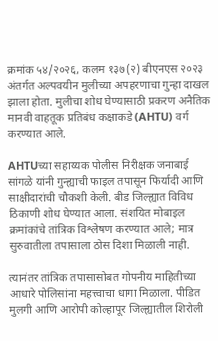क्रमांक ५४/२०२६, कलम १३७(२) बीएनएस २०२३ अंतर्गत अल्पवयीन मुलीच्या अपहरणाचा गुन्हा दाखल झाला होता. मुलीचा शोध घेण्यासाठी प्रकरण अनैतिक मानवी वाहतूक प्रतिबंध कक्षाकडे (AHTU) वर्ग करण्यात आले.

AHTUच्या सहाय्यक पोलीस निरीक्षक जनाबाई सांगळे यांनी गुन्ह्याची फाइल तपासून फिर्यादी आणि साक्षीदारांची चौकशी केली. बीड जिल्ह्यात विविध ठिकाणी शोध घेण्यात आला. संशयित मोबाइल क्रमांकांचे तांत्रिक विश्लेषण करण्यात आले; मात्र सुरुवातीला तपासाला ठोस दिशा मिळाली नाही.

त्यानंतर तांत्रिक तपासासोबत गोपनीय माहितीच्या आधारे पोलिसांना महत्त्वाचा धागा मिळाला. पीडित मुलगी आणि आरोपी कोल्हापूर जिल्ह्यातील शिरोली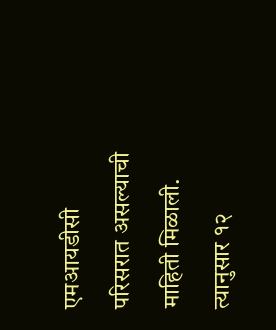एमआयडीसी परिसरात असल्याची माहिती मिळाली. त्यानुसार १२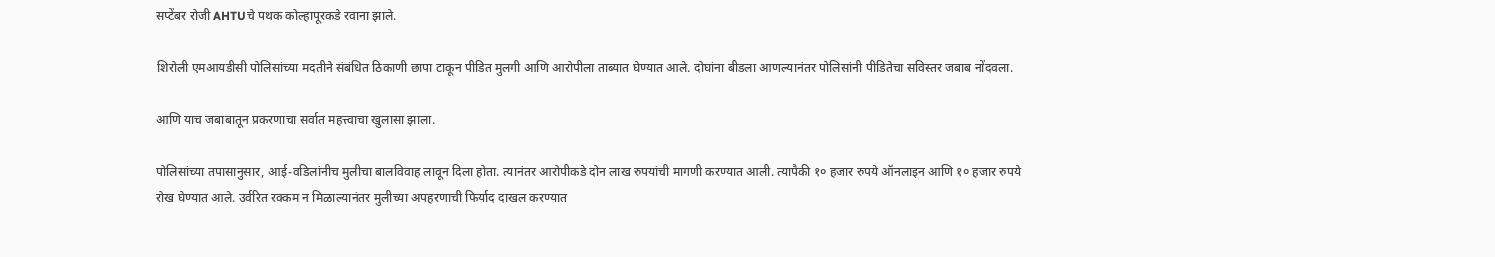सप्टेंबर रोजी AHTUचे पथक कोल्हापूरकडे रवाना झाले.

शिरोली एमआयडीसी पोलिसांच्या मदतीने संबंधित ठिकाणी छापा टाकून पीडित मुलगी आणि आरोपीला ताब्यात घेण्यात आले. दोघांना बीडला आणल्यानंतर पोलिसांनी पीडितेचा सविस्तर जबाब नोंदवला.

आणि याच जबाबातून प्रकरणाचा सर्वात महत्त्वाचा खुलासा झाला.

पोलिसांच्या तपासानुसार, आई-वडिलांनीच मुलीचा बालविवाह लावून दिला होता. त्यानंतर आरोपीकडे दोन लाख रुपयांची मागणी करण्यात आली. त्यापैकी १० हजार रुपये ऑनलाइन आणि १० हजार रुपये रोख घेण्यात आले. उर्वरित रक्कम न मिळाल्यानंतर मुलीच्या अपहरणाची फिर्याद दाखल करण्यात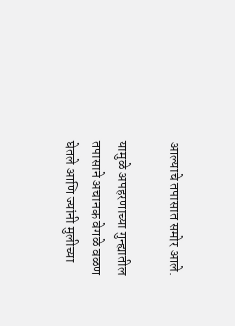आल्याचे तपासात समोर आले.

यामुळे अपहरणाच्या गुन्ह्यातील तपासाने अचानक वेगळे वळण घेतले आणि ज्यांनी मुलीच्या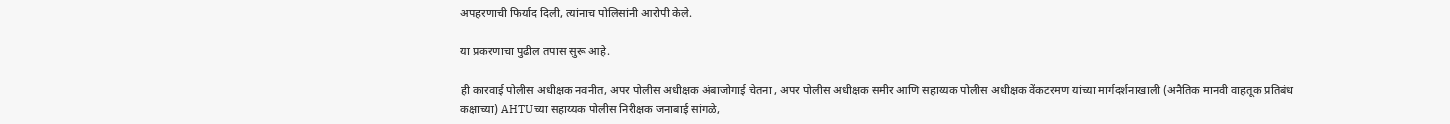अपहरणाची फिर्याद दिली, त्यांनाच पोलिसांनी आरोपी केले.

या प्रकरणाचा पुढील तपास सुरू आहे.

ही कारवाई पोलीस अधीक्षक नवनीत, अपर पोलीस अधीक्षक अंबाजोगाई चेतना , अपर पोलीस अधीक्षक समीर आणि सहाय्यक पोलीस अधीक्षक वेंकटरमण यांच्या मार्गदर्शनाखाली (अनैतिक मानवी वाहतूक प्रतिबंध कक्षाच्या) AHTUच्या सहाय्यक पोलीस निरीक्षक जनाबाई सांगळे,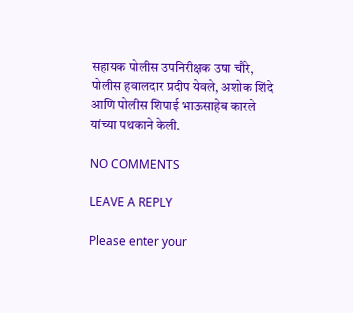सहायक पोलीस उपनिरीक्षक उषा चौरे, पोलीस हवालदार प्रदीप येवले, अशोक शिंदे आणि पोलीस शिपाई भाऊसाहेब कारले यांच्या पथकाने केली.

NO COMMENTS

LEAVE A REPLY

Please enter your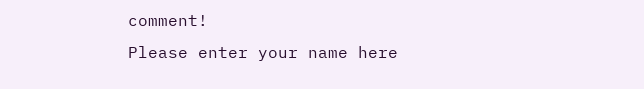comment!
Please enter your name here